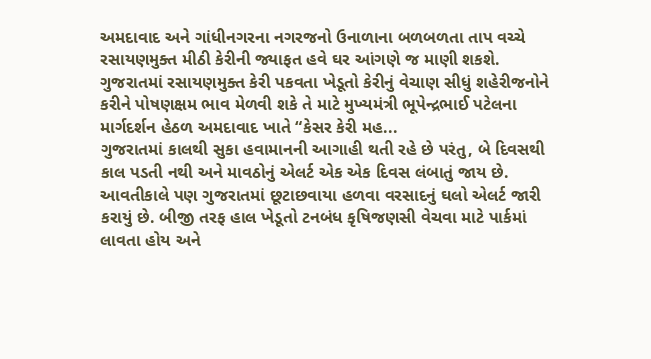અમદાવાદ અને ગાંધીનગરના નગરજનો ઉનાળાના બળબળતા તાપ વચ્ચે રસાયણમુક્ત મીઠી કેરીની જ્યાફત હવે ઘર આંગણે જ માણી શકશે. ગુજરાતમાં રસાયણમુક્ત કેરી પકવતા ખેડૂતો કેરીનું વેચાણ સીધું શહેરીજનોને કરીને પોષણક્ષમ ભાવ મેળવી શકે તે માટે મુખ્યમંત્રી ભૂપેન્દ્રભાઈ પટેલના માર્ગદર્શન હેઠળ અમદાવાદ ખાતે “કેસર કેરી મહ...
ગુજરાતમાં કાલથી સુકા હવામાનની આગાહી થતી રહે છે પરંતુ, બે દિવસથી કાલ પડતી નથી અને માવઠોનું એલર્ટ એક એક દિવસ લંબાતું જાય છે. આવતીકાલે પણ ગુજરાતમાં છૂટાછવાયા હળવા વરસાદનું ઘલો એલર્ટ જારી કરાયું છે. બીજી તરફ હાલ ખેડૂતો ટનબંધ કૃષિજણસી વેચવા માટે પાર્કમાં લાવતા હોય અને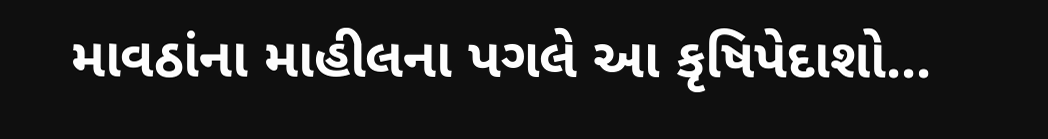માવઠાંના માહીલના પગલે આ કૃષિપેદાશો...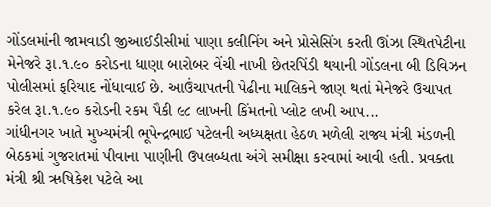ગોંડલમાંની જામવાડી જીઆઈડીસીમાં પાણા કલીનિંગ અને પ્રોસેસિંગ કરતી ઊંઝા સ્થિતપેટીના મેનેજરે રૂા.૧.૯૦ કરોડના ધાણા બારોબર વેંચી નાખી છેતરપિંડી થયાની ગોંડલના બી ડિવિઝન પોલીસમાં ફરિયાદ નોંધાવાઈ છે. આઉંચાપતની પેઢીના માલિકને જાણ થતાં મેનેજરે ઉચાપત કરેલ રૂા.૧.૯૦ કરોડની રકમ પૈકી ૯૮ લાખની કિંમતનો પ્લોટ લખી આપ...
ગાંધીનગર ખાતે મુખ્યમંત્રી ભૂપેન્દ્રભાઈ પટેલની અધ્યક્ષતા હેઠળ મળેલી રાજ્ય મંત્રી મંડળની બેઠકમાં ગુજરાતમાં પીવાના પાણીની ઉપલબ્ધતા અંગે સમીક્ષા કરવામાં આવી હતી. પ્રવક્તા મંત્રી શ્રી ઋષિકેશ પટેલે આ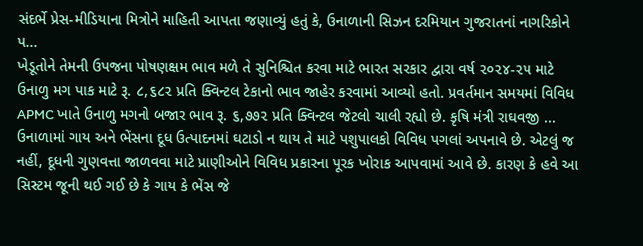સંદર્ભે પ્રેસ-મીડિયાના મિત્રોને માહિતી આપતા જણાવ્યું હતું કે, ઉનાળાની સિઝન દરમિયાન ગુજરાતનાં નાગરિકોને પ...
ખેડૂતોને તેમની ઉપજના પોષણક્ષમ ભાવ મળે તે સુનિશ્ચિત કરવા માટે ભારત સરકાર દ્વારા વર્ષ ૨૦૨૪-૨૫ માટે ઉનાળુ મગ પાક માટે રૂ. ૮,૬૮૨ પ્રતિ ક્વિન્ટલ ટેકાનો ભાવ જાહેર કરવામાં આવ્યો હતો. પ્રવર્તમાન સમયમાં વિવિધ APMC ખાતે ઉનાળુ મગનો બજાર ભાવ રૂ. ૬,૭૭૨ પ્રતિ ક્વિન્ટલ જેટલો ચાલી રહ્યો છે. કૃષિ મંત્રી રાઘવજી ...
ઉનાળામાં ગાય અને ભેંસના દૂધ ઉત્પાદનમાં ઘટાડો ન થાય તે માટે પશુપાલકો વિવિધ પગલાં અપનાવે છે. એટલું જ નહીં, દૂધની ગુણવત્તા જાળવવા માટે પ્રાણીઓને વિવિધ પ્રકારના પૂરક ખોરાક આપવામાં આવે છે. કારણ કે હવે આ સિસ્ટમ જૂની થઈ ગઈ છે કે ગાય કે ભેંસ જે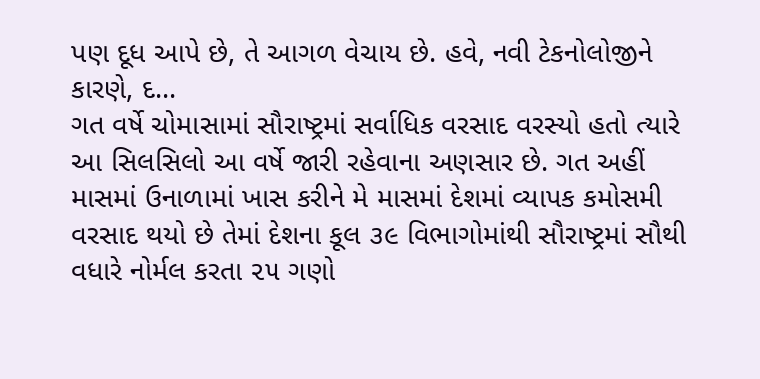પણ દૂધ આપે છે, તે આગળ વેચાય છે. હવે, નવી ટેકનોલોજીને કારણે, દ...
ગત વર્ષે ચોમાસામાં સૌરાષ્ટ્રમાં સર્વાધિક વરસાદ વરસ્યો હતો ત્યારે આ સિલસિલો આ વર્ષે જારી રહેવાના અણસાર છે. ગત અહીં માસમાં ઉનાળામાં ખાસ કરીને મે માસમાં દેશમાં વ્યાપક કમોસમી વરસાદ થયો છે તેમાં દેશના કૂલ ૩૯ વિભાગોમાંથી સૌરાષ્ટ્રમાં સૌથી વધારે નોર્મલ કરતા ૨૫ ગણો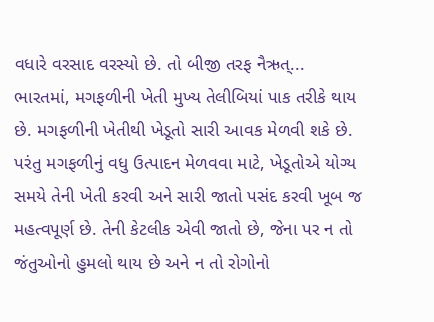વધારે વરસાદ વરસ્યો છે. તો બીજી તરફ નૈઋત્...
ભારતમાં, મગફળીની ખેતી મુખ્ય તેલીબિયાં પાક તરીકે થાય છે. મગફળીની ખેતીથી ખેડૂતો સારી આવક મેળવી શકે છે. પરંતુ મગફળીનું વધુ ઉત્પાદન મેળવવા માટે, ખેડૂતોએ યોગ્ય સમયે તેની ખેતી કરવી અને સારી જાતો પસંદ કરવી ખૂબ જ મહત્વપૂર્ણ છે. તેની કેટલીક એવી જાતો છે, જેના પર ન તો જંતુઓનો હુમલો થાય છે અને ન તો રોગોનો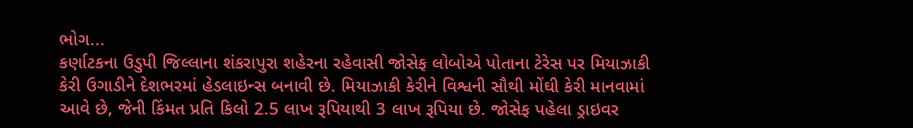ભોગ...
કર્ણાટકના ઉડુપી જિલ્લાના શંકરાપુરા શહેરના રહેવાસી જોસેફ લોબોએ પોતાના ટેરેસ પર મિયાઝાકી કેરી ઉગાડીને દેશભરમાં હેડલાઇન્સ બનાવી છે. મિયાઝાકી કેરીને વિશ્વની સૌથી મોંઘી કેરી માનવામાં આવે છે, જેની કિંમત પ્રતિ કિલો 2.5 લાખ રૂપિયાથી 3 લાખ રૂપિયા છે. જોસેફ પહેલા ડ્રાઇવર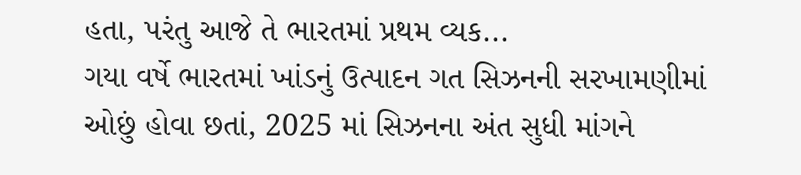હતા, પરંતુ આજે તે ભારતમાં પ્રથમ વ્યક...
ગયા વર્ષે ભારતમાં ખાંડનું ઉત્પાદન ગત સિઝનની સરખામણીમાં ઓછું હોવા છતાં, 2025 માં સિઝનના અંત સુધી માંગને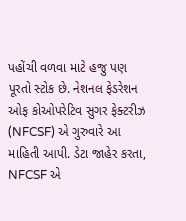પહોંચી વળવા માટે હજુ પણ પૂરતો સ્ટોક છે. નેશનલ ફેડરેશન ઓફ કોઓપરેટિવ સુગર ફેક્ટરીઝ (NFCSF) એ ગુરુવારે આ માહિતી આપી. ડેટા જાહેર કરતા, NFCSF એ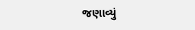જણાવ્યું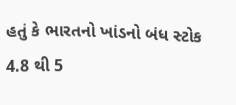હતું કે ભારતનો ખાંડનો બંધ સ્ટોક 4.8 થી 5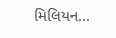મિલિયન...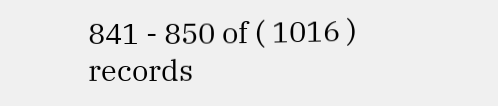841 - 850 of ( 1016 ) records